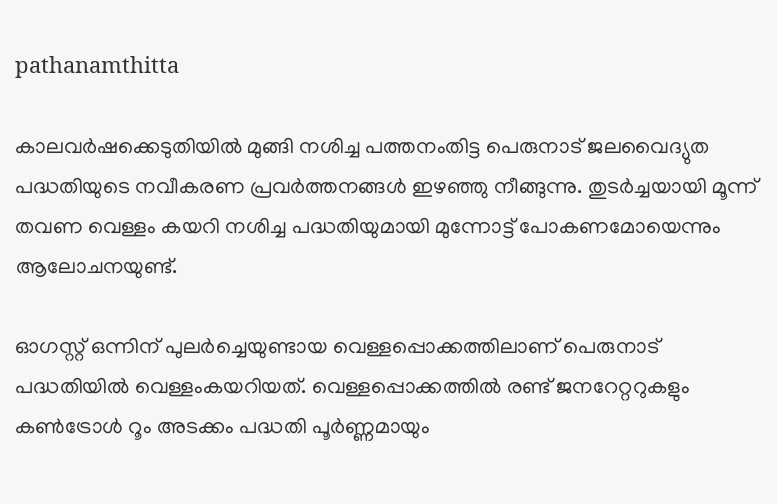pathanamthitta

കാലവർഷക്കെടുതിയിൽ മുങ്ങി നശിച്ച പത്തനംതിട്ട പെരുനാട് ജലവൈദ്യുത പദ്ധതിയുടെ നവീകരണ പ്രവർത്തനങ്ങൾ ഇഴഞ്ഞു നീങ്ങുന്നു. തുടർച്ചയായി മൂന്ന് തവണ വെള്ളം കയറി നശിച്ച പദ്ധതിയുമായി മുന്നോട്ട് പോകണമോയെന്നും ആലോചനയുണ്ട്.

ഓഗസ്റ്റ് ഒന്നിന് പുലര്‍ച്ചെയുണ്ടായ വെള്ളപ്പൊക്കത്തിലാണ് പെരുനാട് പദ്ധതിയില്‍ വെള്ളംകയറിയത്. വെള്ളപ്പൊക്കത്തിൽ രണ്ട് ജനറേറ്ററുകളും കൺട്രോൾ റൂം അടക്കം പദ്ധതി പൂർണ്ണമായും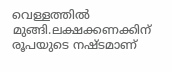വെള്ളത്തിൽ മുങ്ങി.ലക്ഷക്കണക്കിന് രൂപയുടെ നഷ്ടമാണ്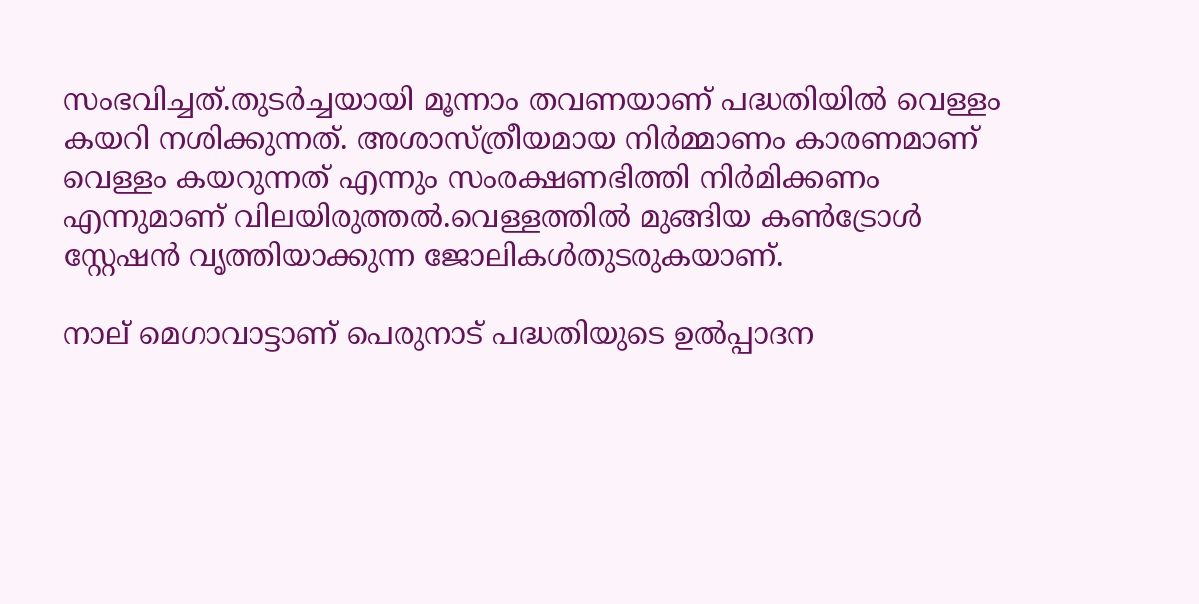സംഭവിച്ചത്.തുടർച്ചയായി മൂന്നാം തവണയാണ് പദ്ധതിയിൽ വെള്ളം കയറി നശിക്കുന്നത്. അശാസ്ത്രീയമായ നിർമ്മാണം കാരണമാണ് വെള്ളം കയറുന്നത് എന്നും സംരക്ഷണഭിത്തി നിര്‍മിക്കണം എന്നുമാണ് വിലയിരുത്തല്‍.വെള്ളത്തിൽ മുങ്ങിയ കൺട്രോൾ സ്റ്റേഷൻ വൃത്തിയാക്കുന്ന ജോലികൾതുടരുകയാണ്.

നാല് മെഗാവാട്ടാണ് പെരുനാട് പദ്ധതിയുടെ ഉൽപ്പാദന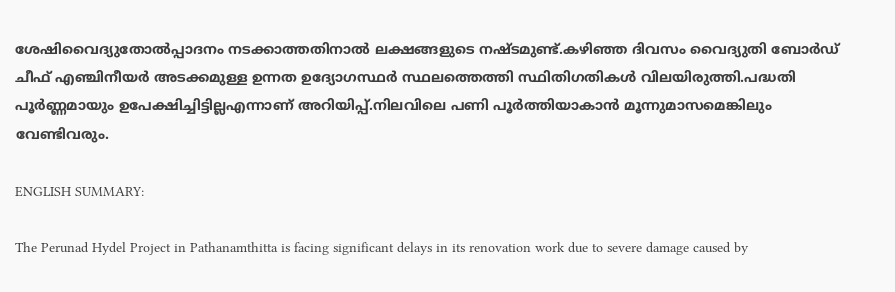ശേഷിവൈദ്യുതോൽപ്പാദനം നടക്കാത്തതിനാല്‍ ലക്ഷങ്ങളുടെ നഷ്ടമുണ്ട്.കഴിഞ്ഞ ദിവസം വൈദ്യുതി ബോർഡ് ചീഫ് എഞ്ചിനീയർ അടക്കമുള്ള ഉന്നത ഉദ്യോഗസ്ഥർ സ്ഥലത്തെത്തി സ്ഥിതിഗതികൾ വിലയിരുത്തി.പദ്ധതി പൂർണ്ണമായും ഉപേക്ഷിച്ചിട്ടില്ലഎന്നാണ് അറിയിപ്പ്.നിലവിലെ പണി പൂര്‍ത്തിയാകാന്‍ മൂന്നുമാസമെങ്കിലും വേണ്ടിവരും.

ENGLISH SUMMARY:

The Perunad Hydel Project in Pathanamthitta is facing significant delays in its renovation work due to severe damage caused by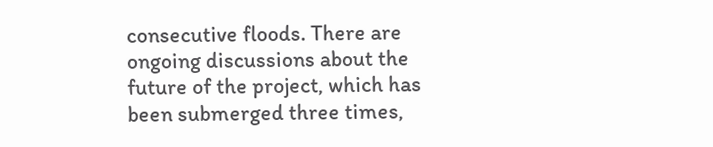consecutive floods. There are ongoing discussions about the future of the project, which has been submerged three times,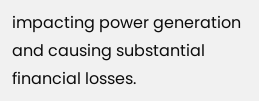impacting power generation and causing substantial financial losses.